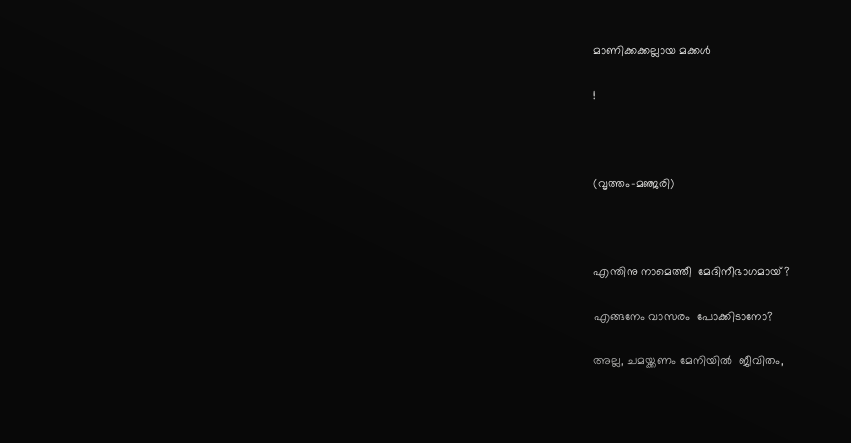മാണിക്കക്കല്ലായ മക്കൾ

!



(വൃത്തം-മഞ്ജരി)



എന്തിനു നാമെത്തീ  മേദിനീഭാഗമായ്?

എങ്ങനേം വാസരം  പോക്കിടാനോ?

അല്ല, ചമയ്ക്കണം മേനിയിൽ  ജീവിതം,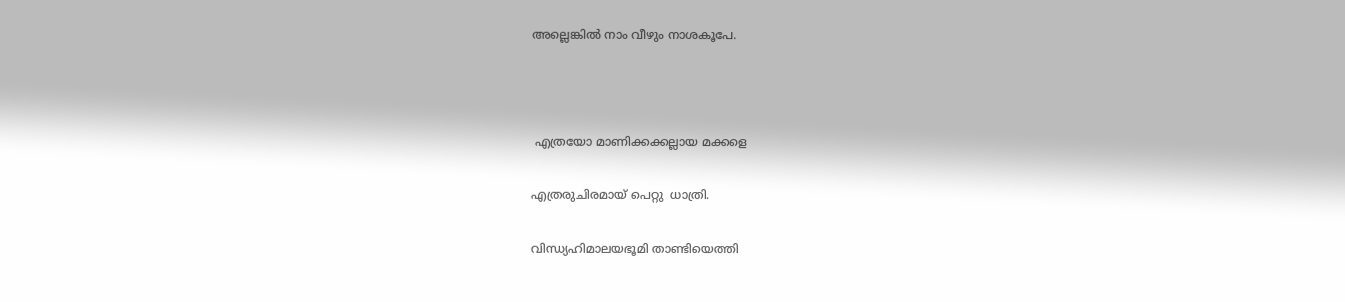അല്ലെങ്കിൽ നാം വീഴും നാശകൂപേ.



 എത്രയോ മാണിക്കക്കല്ലായ മക്കളെ

എത്രരുചിരമായ് പെറ്റു  ധാത്രി.

വിന്ധ്യഹിമാലയഭൂമി താണ്ടിയെത്തി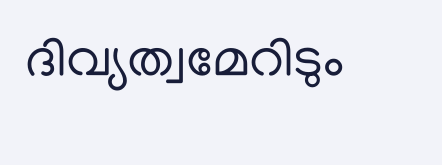ദിവ്യത്വമേറിടും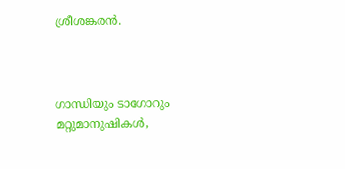ശ്രീശങ്കരൻ.



ഗാന്ധിയും ടാഗോറും   മറ്റുമാനുഷികൾ,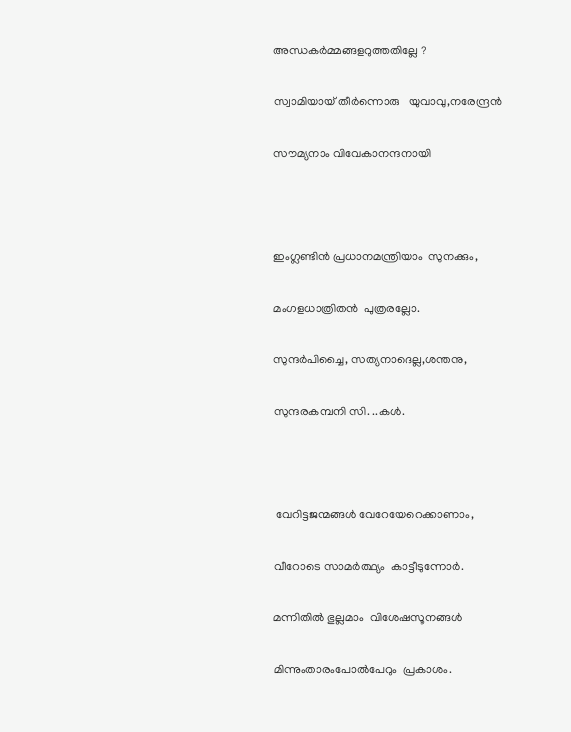അന്ധകർമ്മങ്ങളറുത്തതില്ലേ ?

സ്വാമിയായ് തീർന്നൊരു   യുവാവു,നരേന്ദ്രൻ

സൗമ്യനാം വിവേകാനന്ദനായി



ഇംഗ്ലണ്ടിൻ പ്രധാനമന്ത്രിയാം  സുനക്കും,

മംഗളധാത്രിതൻ  പുത്രരല്ലോ.

സുന്ദർപിച്ചൈ, സത്യനാദെല്ല,ശന്തനു,

സുന്ദരകമ്പനി സി. ..കൾ.



 വേറിട്ടജന്മങ്ങൾ വേറേയേറെക്കാണാം,

വീറോടെ സാമർത്ഥ്യം  കാട്ടീടുന്നോർ.

മന്നിതിൽ ഭുല്ലമാം  വിശേഷസൂനങ്ങൾ

മിന്നുംതാരംപോൽപേറും  പ്രകാശം.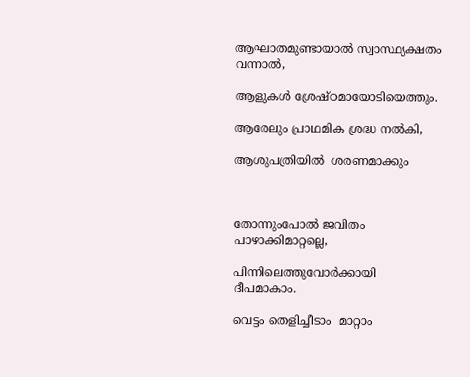ആഘാതമുണ്ടായാൽ സ്വാസ്ഥ്യക്ഷതം  വന്നാൽ,

ആളുകൾ ശ്രേഷ്ഠമായോടിയെത്തും.

ആരേലും പ്രാഥമിക ശ്രദ്ധ നൽകി,

ആശുപത്രിയിൽ  ശരണമാക്കും



തോന്നുംപോൽ ജവിതം  പാഴാക്കിമാറ്റല്ലെ,

പിന്നിലെത്തുവോർക്കായി    ദീപമാകാം.

വെട്ടം തെളിച്ചീടാം  മാറ്റാം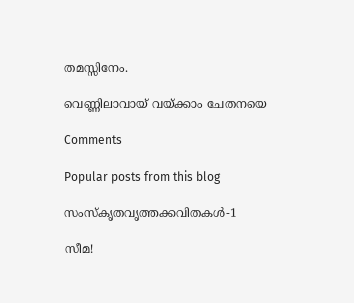തമസ്സിനേം.

വെണ്ണിലാവായ് വയ്ക്കാം ചേതനയെ

Comments

Popular posts from this blog

സംസ്‌കൃതവൃത്തക്കവിതകൾ-1

സീമ!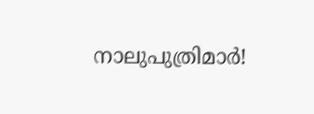നാലുപുത്രിമാർ!